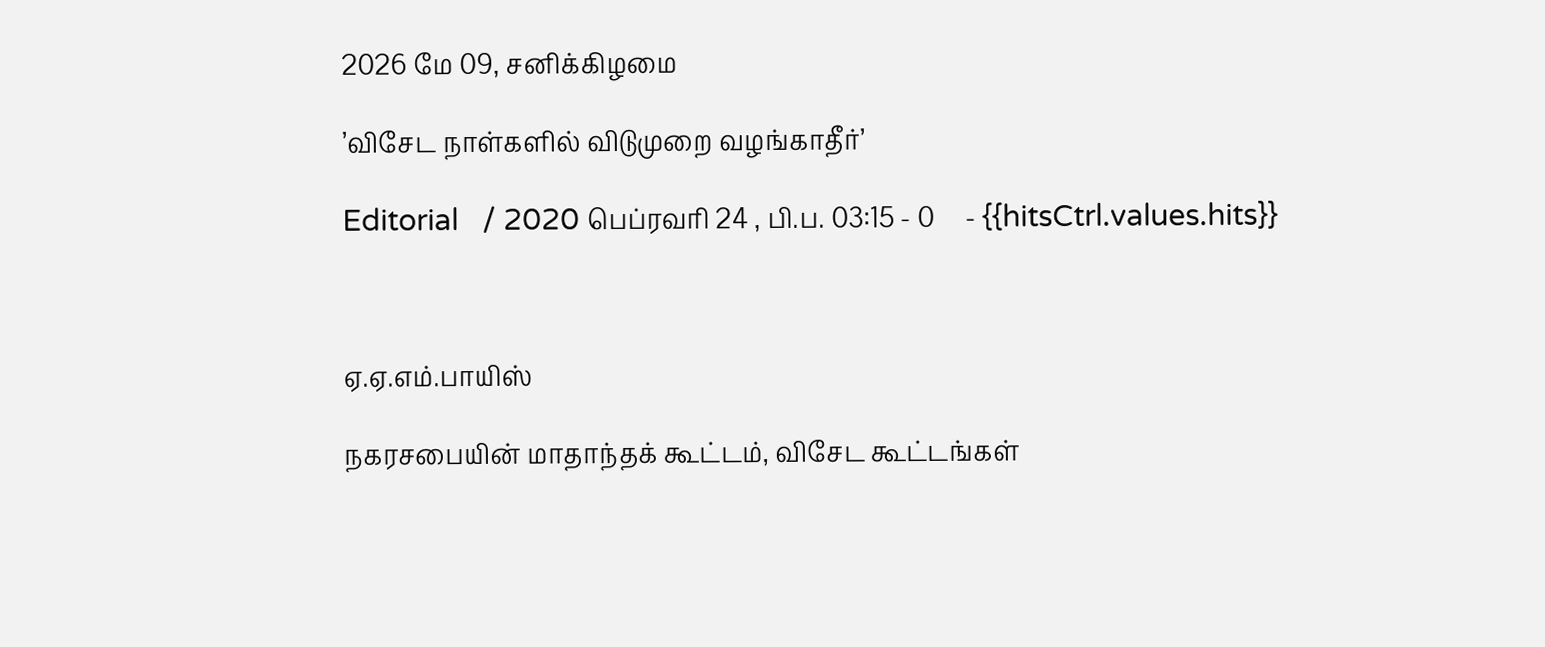2026 மே 09, சனிக்கிழமை

’விசேட நாள்களில் விடுமுறை வழங்காதீர்’

Editorial   / 2020 பெப்ரவரி 24 , பி.ப. 03:15 - 0     - {{hitsCtrl.values.hits}}



ஏ.ஏ.எம்.பாயிஸ்

நகரசபையின் மாதாந்தக் கூட்டம், விசேட கூட்டங்கள்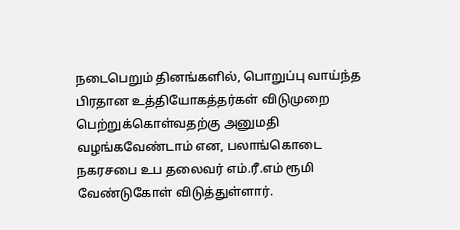நடைபெறும் தினங்களில், பொறுப்பு வாய்ந்த பிரதான உத்தியோகத்தர்கள் விடுமுறை பெற்றுக்கொள்வதற்கு அனுமதி வழங்கவேண்டாம் என, பலாங்கொடை நகரசபை உப தலைவர் எம்.ரீ.எம் ரூமி வேண்டுகோள் விடுத்துள்ளார்.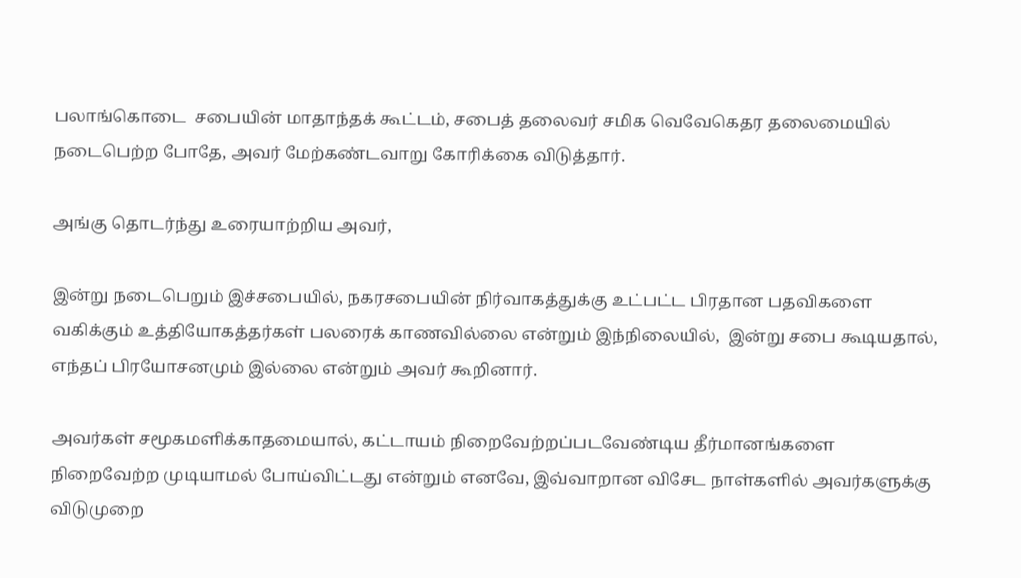பலாங்கொடை  சபையின் மாதாந்தக் கூட்டம், சபைத் தலைவர் சமிக வெவேகெதர தலைமையில் நடைபெற்ற போதே, அவர் மேற்கண்டவாறு கோரிக்கை விடுத்தார்.

அங்கு தொடர்ந்து உரையாற்றிய அவர்,

இன்று நடைபெறும் இச்சபையில், நகரசபையின் நிர்வாகத்துக்கு உட்பட்ட பிரதான பதவிகளை வகிக்கும் உத்தியோகத்தர்கள் பலரைக் காணவில்லை என்றும் இந்நிலையில்,  இன்று சபை கூடியதால், எந்தப் பிரயோசனமும் இல்லை என்றும் அவர் கூறினார்.

அவர்கள் சமூகமளிக்காதமையால், கட்டாயம் நிறைவேற்றப்படவேண்டிய தீர்மானங்களை நிறைவேற்ற முடியாமல் போய்விட்டது என்றும் எனவே, இவ்வாறான விசேட நாள்களில் அவர்களுக்கு விடுமுறை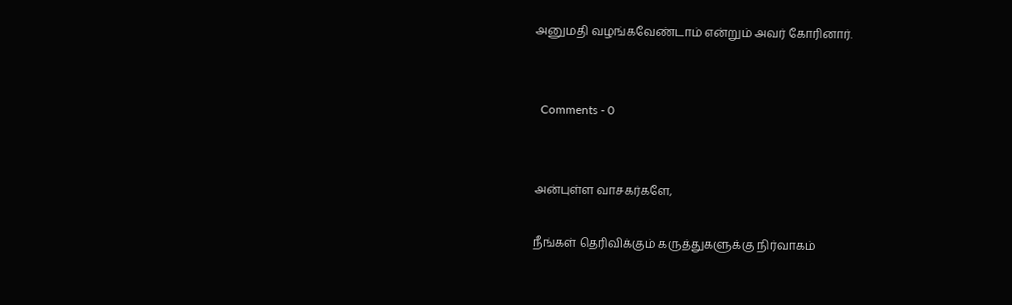அனுமதி வழங்கவேண்டாம் என்றும் அவர் கோரினார்.


  Comments - 0


அன்புள்ள வாசகர்களே,

நீங்கள் தெரிவிக்கும் கருத்துகளுக்கு நிர்வாகம்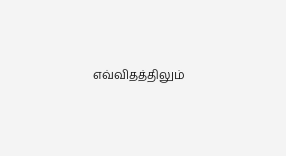எவ்விதத்திலும்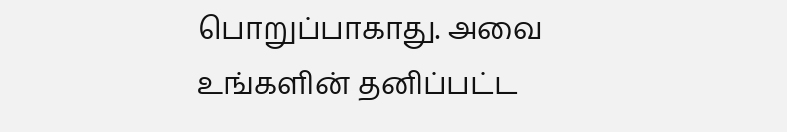பொறுப்பாகாது. அவை உங்களின் தனிப்பட்ட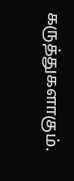கருத்துகளாகும்.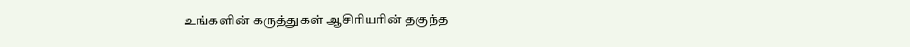உங்களின் கருத்துகள் ஆசிரியரின் தகுந்த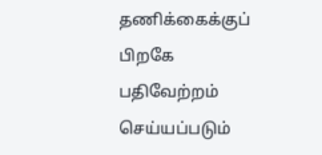தணிக்கைக்குப் பிறகே பதிவேற்றம் செய்யப்படும்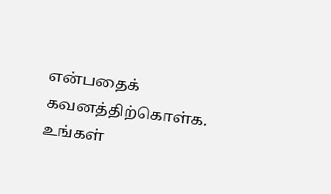என்பதைக் கவனத்திற்கொள்க. உங்கள்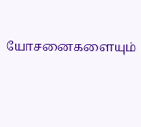யோசனைகளையும்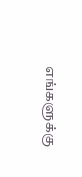எங்களுக்கு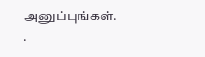அனுப்புங்கள். .